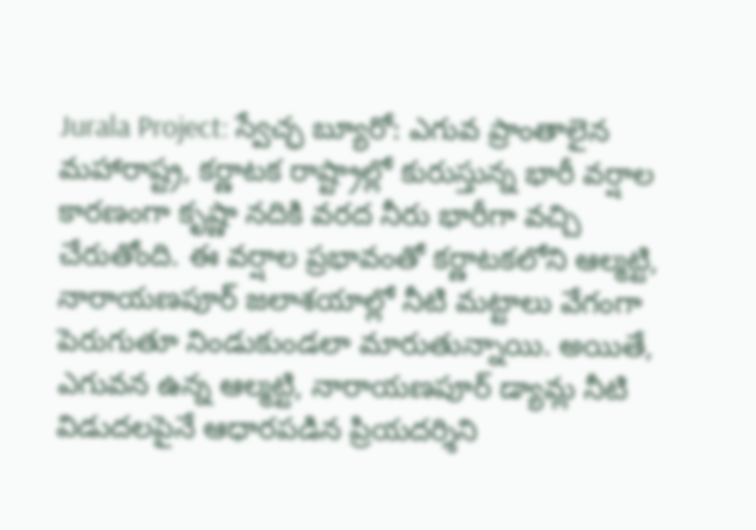Jurala Project: స్వేచ్ఛ బ్యూరో: ఎగువ ప్రాంతాలైన మహారాష్ట్ర, కర్ణాటక రాష్ట్రాల్లో కురుస్తున్న భారీ వర్షాల కారణంగా కృష్ణా నదికి వరద నీరు భారీగా వచ్చి చేరుతోంది. ఈ వర్షాల ప్రభావంతో కర్ణాటకలోని ఆల్మట్టి, నారాయణపూర్ జలాశయాల్లో నీటి మట్టాలు వేగంగా పెరుగుతూ నిండుకుండలా మారుతున్నాయి. అయితే, ఎగువన ఉన్న ఆల్మట్టి, నారాయణపూర్ డ్యామ్ల నీటి విడుదలపైనే ఆధారపడిన ప్రియదర్శిని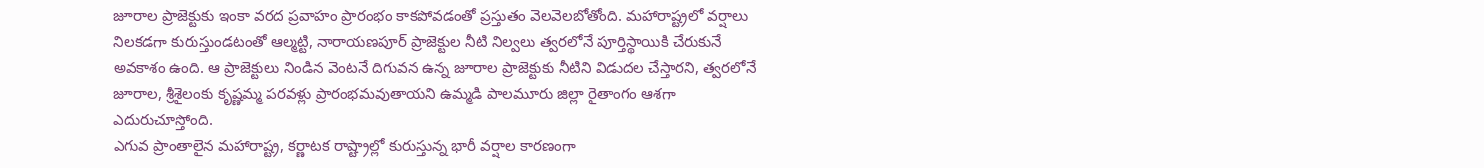జూరాల ప్రాజెక్టుకు ఇంకా వరద ప్రవాహం ప్రారంభం కాకపోవడంతో ప్రస్తుతం వెలవెలబోతోంది. మహారాష్ట్రలో వర్షాలు నిలకడగా కురుస్తుండటంతో ఆల్మట్టి, నారాయణపూర్ ప్రాజెక్టుల నీటి నిల్వలు త్వరలోనే పూర్తిస్థాయికి చేరుకునే అవకాశం ఉంది. ఆ ప్రాజెక్టులు నిండిన వెంటనే దిగువన ఉన్న జూరాల ప్రాజెక్టుకు నీటిని విడుదల చేస్తారని, త్వరలోనే జూరాల, శ్రీశైలంకు కృష్ణమ్మ పరవళ్లు ప్రారంభమవుతాయని ఉమ్మడి పాలమూరు జిల్లా రైతాంగం ఆశగా ఎదురుచూస్తోంది.
ఎగువ ప్రాంతాలైన మహారాష్ట్ర, కర్ణాటక రాష్ట్రాల్లో కురుస్తున్న భారీ వర్షాల కారణంగా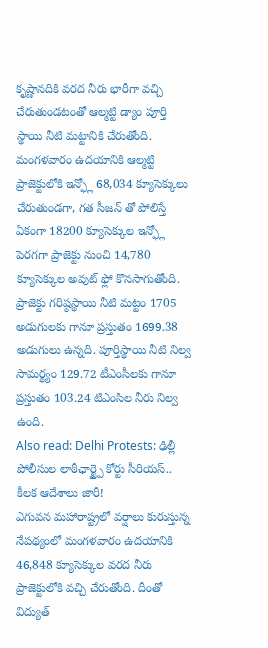కృష్ణానదికి వరద నీరు భారీగా వచ్చి చేరుతుండటంతో ఆల్మట్టి డ్యాం పూర్తి స్థాయి నీటి మట్టానికి చేరుతోంది. మంగళవారం ఉదయానికి ఆల్మట్టి ప్రాజెక్టులోకి ఇన్ఫ్లో 68,034 క్యూసెక్కులు చేరుతుండగా, గత సీజన్ తో పోలిస్తే ఏకంగా 18200 క్యూసెక్కుల ఇన్ఫ్లో పెరగగా ప్రాజెక్టు నుంచి 14,780 క్యూసెక్కుల అవుట్ ఫ్లో కొనసాగుతోంది. ప్రాజెక్టు గరిష్ఠస్థాయి నీటి మట్టం 1705 అడుగులకు గానూ ప్రస్తుతం 1699.38 అడుగులు ఉన్నది. పూర్తిస్థాయి నీటి నిల్వ సామర్థ్యం 129.72 టీఎంసీలకు గానూ ప్రస్తుతం 103.24 టిఎంసిల నీరు నిల్వ ఉంది.
Also read: Delhi Protests: ఢిల్లీ పోలీసుల లాఠీఛార్జ్పై కోర్టు సీరియస్.. కీలక ఆదేశాలు జారీ!
ఎగువన మహారాష్ట్రలో వర్షాలు కురుస్తున్న నేపథ్యంలో మంగళవారం ఉదయానికి 46,848 క్యూసెక్కుల వరద నీరు ప్రాజెక్టులోకి వచ్చి చేరుతోంది. దీంతో విద్యుత్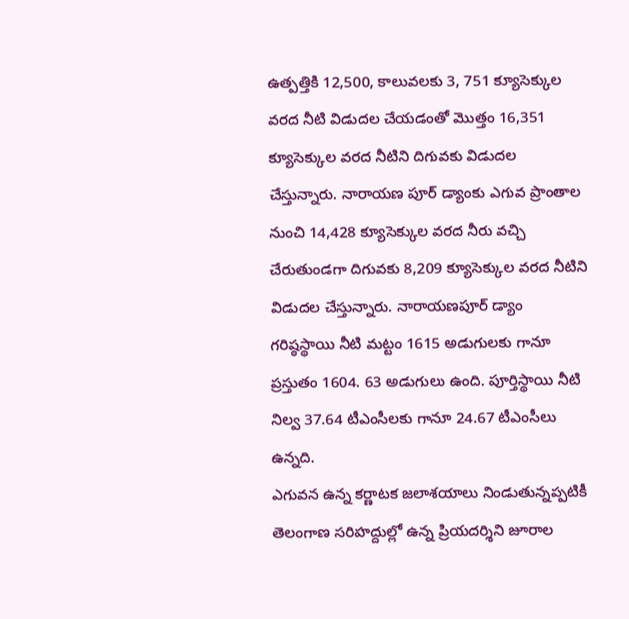ఉత్పత్తికి 12,500, కాలువలకు 3, 751 క్యూసెక్కుల వరద నీటి విడుదల చేయడంతో మొత్తం 16,351 క్యూసెక్కుల వరద నీటిని దిగువకు విడుదల చేస్తున్నారు. నారాయణ పూర్ డ్యాంకు ఎగువ ప్రాంతాల నుంచి 14,428 క్యూసెక్కుల వరద నీరు వచ్చి చేరుతుండగా దిగువకు 8,209 క్యూసెక్కుల వరద నీటిని విడుదల చేస్తున్నారు. నారాయణపూర్ డ్యాం గరిష్ఠస్థాయి నీటి మట్టం 1615 అడుగులకు గానూ ప్రస్తుతం 1604. 63 అడుగులు ఉంది. పూర్తిస్థాయి నీటి నిల్వ 37.64 టీఎంసీలకు గానూ 24.67 టీఎంసీలు ఉన్నది.
ఎగువన ఉన్న కర్ణాటక జలాశయాలు నిండుతున్నప్పటికీ తెలంగాణ సరిహద్దుల్లో ఉన్న ప్రియదర్శిని జూరాల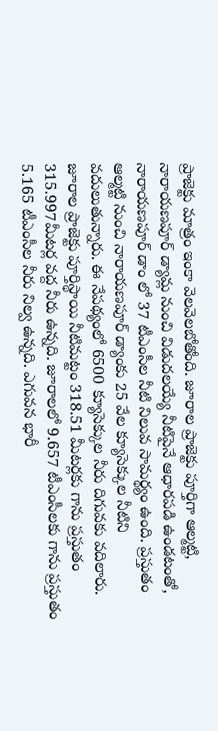ప్రాజెక్టు మాత్రం ఇంకా వెలవెలబోతోంది. జూరాల ప్రాజెక్టు పూర్తిగా ఆల్మట్టి, నారాయణపూర్ డ్యామ్ల నుంచి విడుదలయ్యే నీటిపైనే ఆధారపడి ఉండటంతో, నారాయణపూర్ డాం లో 37 టీఎంసీల నీటి నిలువ సామర్థ్యం ఉంది. ప్రస్తుతం ఆల్మట్టి నుంచి నారాయణపూర్ డ్యాంకు 25 వేల క్యూసెక్కుల నీటిని వదులుతున్నారు. ఈ నేపథ్యంలో 6500 క్యూసెక్కుల నీరు దిగువకు వదిలారు.
జూరాల ప్రాజెక్టు పూర్తిస్థాయి నీటిమట్టం 318.51 మీటర్లకు గాను ప్రస్తుతం 315.997మీటర్ల వద్ద నీరు ఉన్నది. జూరాలలో 9.657 టీఎంసీలకు గాను ప్రస్తుతం 5.165 టీఎంసీల నీరు నిల్వ ఉన్నది. ఎగువన భారీ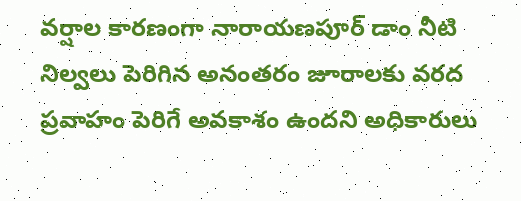వర్షాల కారణంగా నారాయణపూర్ డాం నీటి నిల్వలు పెరిగిన అనంతరం జూరాలకు వరద ప్రవాహం పెరిగే అవకాశం ఉందని అధికారులు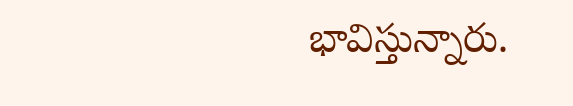భావిస్తున్నారు.